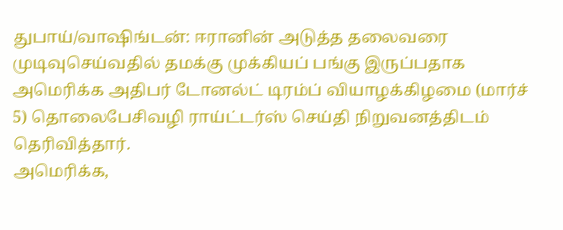துபாய்/வாஷிங்டன்: ஈரானின் அடுத்த தலைவரை முடிவுசெய்வதில் தமக்கு முக்கியப் பங்கு இருப்பதாக அமெரிக்க அதிபர் டோனல்ட் டிரம்ப் வியாழக்கிழமை (மார்ச் 5) தொலைபேசிவழி ராய்ட்டர்ஸ் செய்தி நிறுவனத்திடம் தெரிவித்தார்.
அமெரிக்க,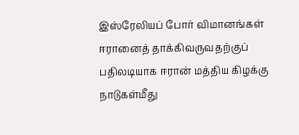இஸ்ரேலியப் போர் விமானங்கள் ஈரானைத் தாக்கிவருவதற்குப் பதிலடியாக ஈரான் மத்திய கிழக்கு நாடுகள்மீது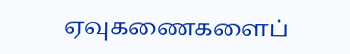ஏவுகணைகளைப்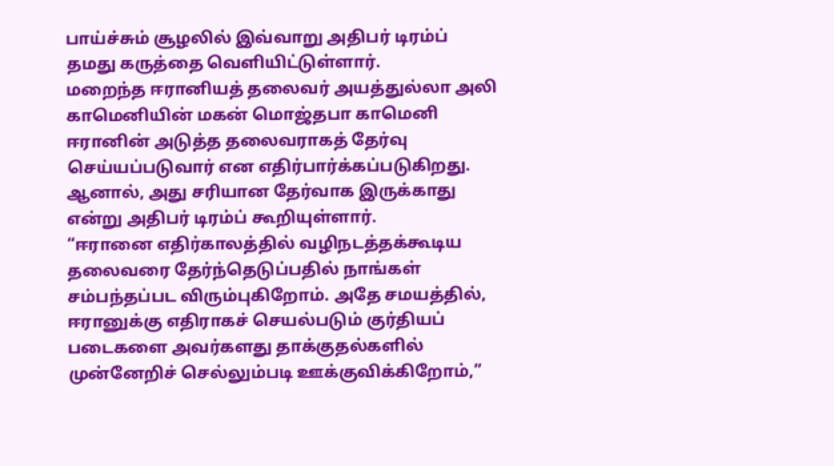பாய்ச்சும் சூழலில் இவ்வாறு அதிபர் டிரம்ப் தமது கருத்தை வெளியிட்டுள்ளார்.
மறைந்த ஈரானியத் தலைவர் அயத்துல்லா அலி காமெனியின் மகன் மொஜ்தபா காமெனி ஈரானின் அடுத்த தலைவராகத் தேர்வு செய்யப்படுவார் என எதிர்பார்க்கப்படுகிறது. ஆனால், அது சரியான தேர்வாக இருக்காது என்று அதிபர் டிரம்ப் கூறியுள்ளார்.
“ஈரானை எதிர்காலத்தில் வழிநடத்தக்கூடிய தலைவரை தேர்ந்தெடுப்பதில் நாங்கள் சம்பந்தப்பட விரும்புகிறோம். அதே சமயத்தில், ஈரானுக்கு எதிராகச் செயல்படும் குர்தியப் படைகளை அவர்களது தாக்குதல்களில் முன்னேறிச் செல்லும்படி ஊக்குவிக்கிறோம்,”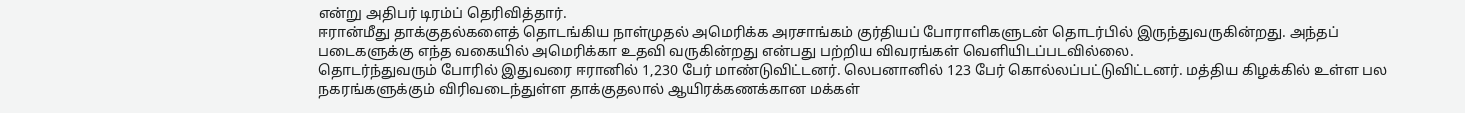என்று அதிபர் டிரம்ப் தெரிவித்தார்.
ஈரான்மீது தாக்குதல்களைத் தொடங்கிய நாள்முதல் அமெரிக்க அரசாங்கம் குர்தியப் போராளிகளுடன் தொடர்பில் இருந்துவருகின்றது. அந்தப் படைகளுக்கு எந்த வகையில் அமெரிக்கா உதவி வருகின்றது என்பது பற்றிய விவரங்கள் வெளியிடப்படவில்லை.
தொடர்ந்துவரும் போரில் இதுவரை ஈரானில் 1,230 பேர் மாண்டுவிட்டனர். லெபனானில் 123 பேர் கொல்லப்பட்டுவிட்டனர். மத்திய கிழக்கில் உள்ள பல நகரங்களுக்கும் விரிவடைந்துள்ள தாக்குதலால் ஆயிரக்கணக்கான மக்கள்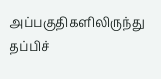அப்பகுதிகளிலிருந்து தப்பிச்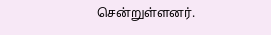சென்றுள்ளனர்.